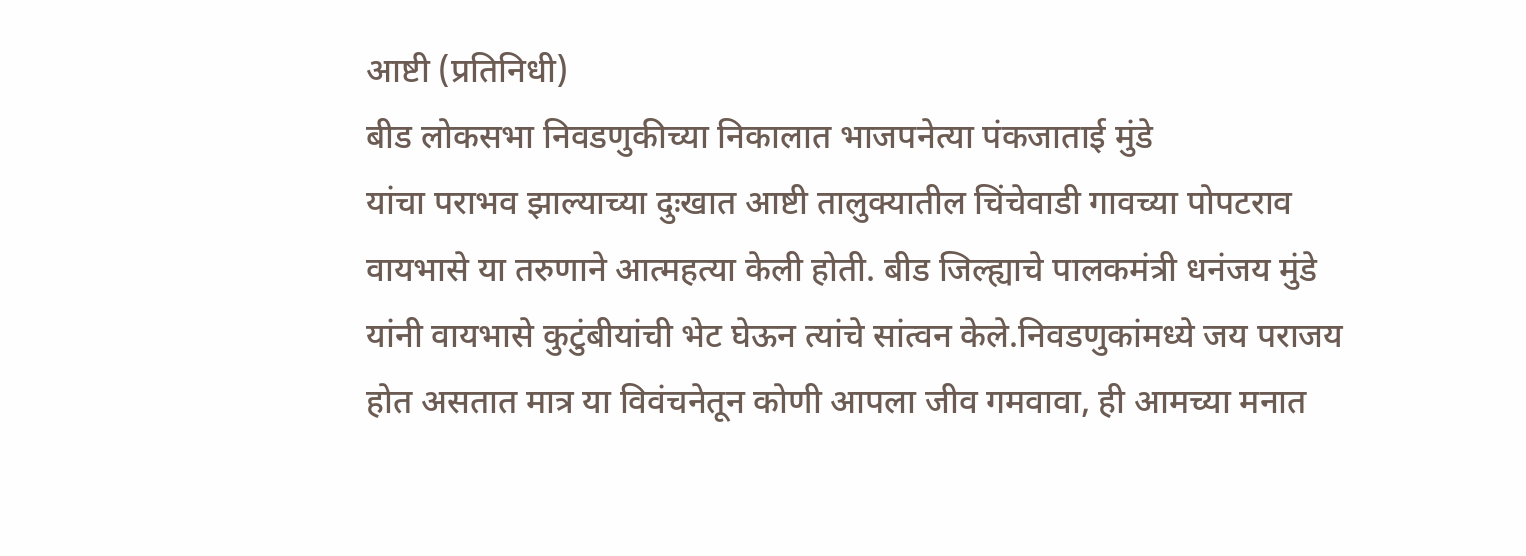आष्टी (प्रतिनिधी)
बीड लोकसभा निवडणुकीच्या निकालात भाजपनेत्या पंकजाताई मुंडे
यांचा पराभव झाल्याच्या दुःखात आष्टी तालुक्यातील चिंचेवाडी गावच्या पोपटराव
वायभासे या तरुणाने आत्महत्या केली होती. बीड जिल्ह्याचे पालकमंत्री धनंजय मुंडे
यांनी वायभासे कुटुंबीयांची भेट घेऊन त्यांचे सांत्वन केले.निवडणुकांमध्ये जय पराजय
होत असतात मात्र या विवंचनेतून कोणी आपला जीव गमवावा, ही आमच्या मनात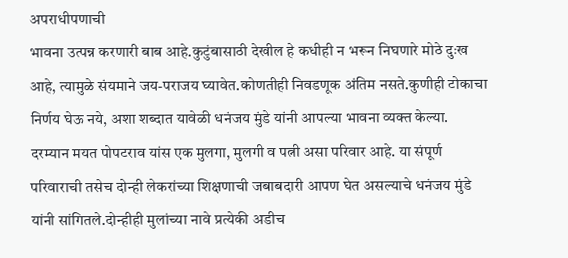अपराधीपणाची
भावना उत्पन्न करणारी बाब आहे.कुटुंबासाठी देखील हे कधीही न भरून निघणारे मोठे दुःख
आहे, त्यामुळे संयमाने जय-पराजय घ्यावेत.कोणतीही निवडणूक अंतिम नसते.कुणीही टोकाचा
निर्णय घेऊ नये, अशा शब्दात यावेळी धनंजय मुंडे यांनी आपल्या भावना व्यक्त केल्या.
दरम्यान मयत पोपटराव यांस एक मुलगा, मुलगी व पत्नी असा परिवार आहे. या संपूर्ण
परिवाराची तसेच दोन्ही लेकरांच्या शिक्षणाची जबाबदारी आपण घेत असल्याचे धनंजय मुंडे
यांनी सांगितले.दोन्हीही मुलांच्या नावे प्रत्येकी अडीच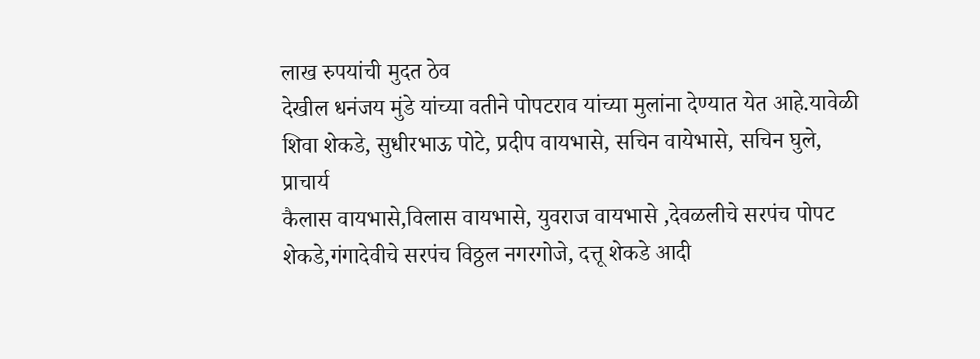लाख रुपयांची मुदत ठेव
देखील धनंजय मुंडे यांच्या वतीने पोपटराव यांच्या मुलांना देण्यात येत आहे.यावेळी
शिवा शेकडे, सुधीरभाऊ पोटे, प्रदीप वायभासे, सचिन वायेभासे, सचिन घुले, प्राचार्य
कैलास वायभासे,विलास वायभासे, युवराज वायभासे ,देवळलीचे सरपंच पोपट
शेकडे,गंगादेवीचे सरपंच विठ्ठल नगरगोजे, दत्तू शेकडे आदी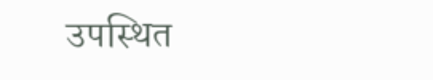उपस्थित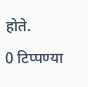होते.
0 टिप्पण्या